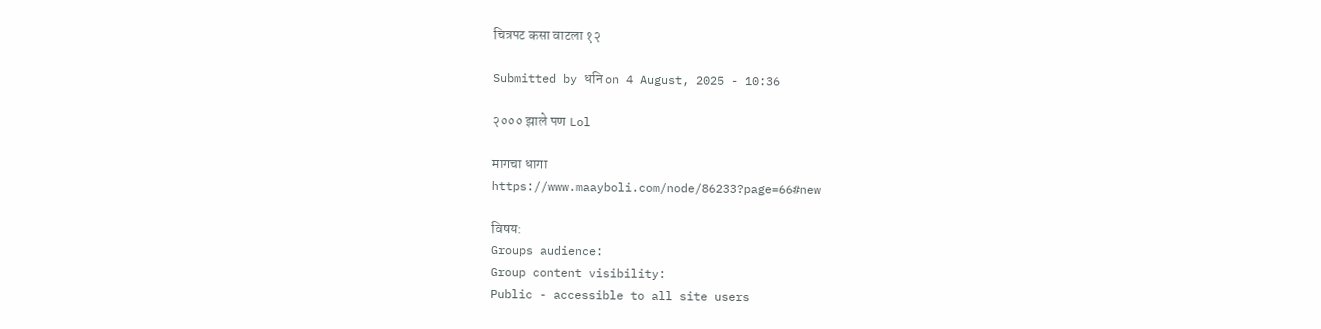चित्रपट कसा वाटला १२

Submitted by धनि on 4 August, 2025 - 10:36

२००० झाले पण Lol

मागचा धागा
https://www.maayboli.com/node/86233?page=66#new

विषय:
Groups audience:
Group content visibility:
Public - accessible to all site users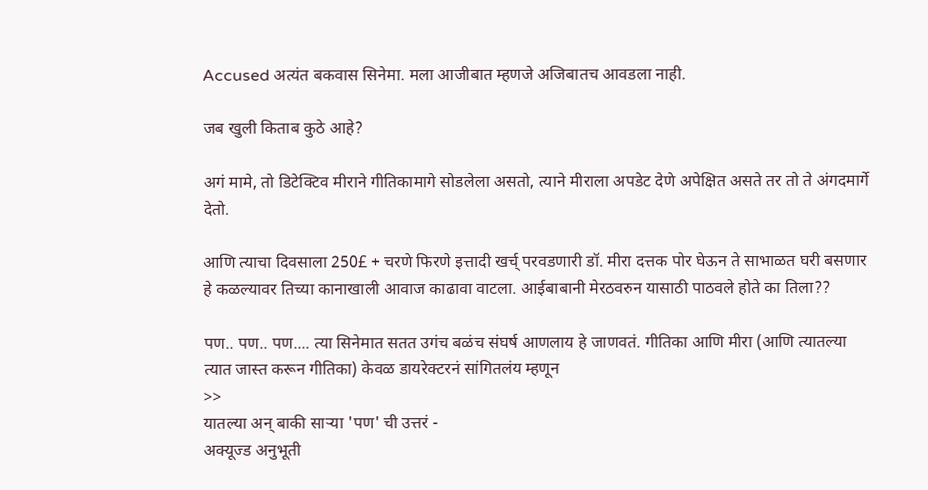Accused अत्यंत बकवास सिनेमा. मला आजीबात म्हणजे अजिबातच आवडला नाही.

जब खुली किताब कुठे आहे?

अगं मामे, तो डिटेक्टिव मीराने गीतिकामागे सोडलेला असतो, त्याने मीराला अपडेट देणे अपेक्षित असते तर तो ते अंगदमार्गे देतो.

आणि त्याचा दिवसाला 250£ + चरणे फिरणे इत्तादी खर्च् परवडणारी डॉ. मीरा दत्तक पोर घेऊन ते साभाळत घरी बसणार हे कळल्यावर तिच्या कानाखाली आवाज काढावा वाटला. आईबाबानी मेरठवरुन यासाठी पाठवले होते का तिला??

पण.. पण.. पण.... त्या सिनेमात सतत उगंच बळंच संघर्ष आणलाय हे जाणवतं. गीतिका आणि मीरा (आणि त्यातल्या त्यात जास्त करून गीतिका) केवळ डायरेक्टरनं सांगितलंय म्हणून
>>
यातल्या अन् बाकी साऱ्या 'पण' ची उत्तरं -
अक्यूज्ड अनुभूती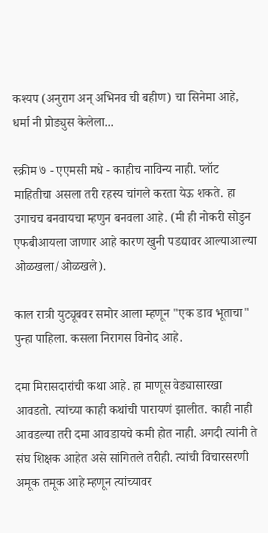कश्यप (अनुराग अन् अभिनव ची बहीण) चा सिनेमा आहे, धर्मा नी प्रोड्युस केलेला...

स्क्रीम ७ - एएमसी मधे - काहीच नाविन्य नाही. प्लॉट माहितीचा असला तरी रहस्य चांगले करता येऊ शकते. हा उगाचच बनवायचा म्हणुन बनवला आहे. (मी ही नोकरी सोडुन एफबीआयला जाणार आहे कारण खुनी पडद्यावर आल्याआल्या ओळखला/ओळखले).

काल रात्री युट्यूबवर समोर आला म्हणून "एक डाव भूताचा" पुन्हा पाहिला. कसला निरागस विनोद आहे.

दमा मिरासदारांची कथा आहे. हा माणूस वेड्यासारखा आवडतो. त्यांच्या काही कथांची पारायणं झालीत. काही नाही आवडल्या तरी दमा आवडायचे कमी होत नाही. अगदी त्यांनी ते संघ शिक्षक आहेत असे सांगितले तरीही. त्यांची विचारसरणी अमूक तमूक आहे म्हणून त्यांच्यावर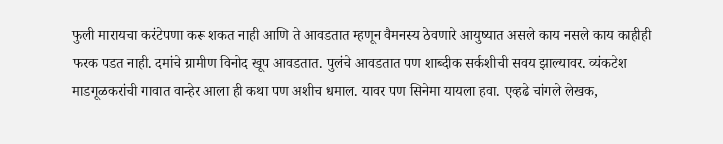फुली मारायचा करंटेपणा करू शकत नाही आणि ते आवडतात म्हणून वैमनस्य ठेवणारे आयुष्यात असले काय नसले काय काहीही फरक पडत नाही. दमांचे ग्रामीण विनोद खूप आवडतात. पुलंचे आवडतात पण शाब्दीक सर्कशीची सवय झाल्यावर. व्यंकटेश माडगूळकरांची गावात वान्हेर आला ही कथा पण अशीच धमाल. यावर पण सिनेमा यायला हवा. एव्हढे चांगले लेखक,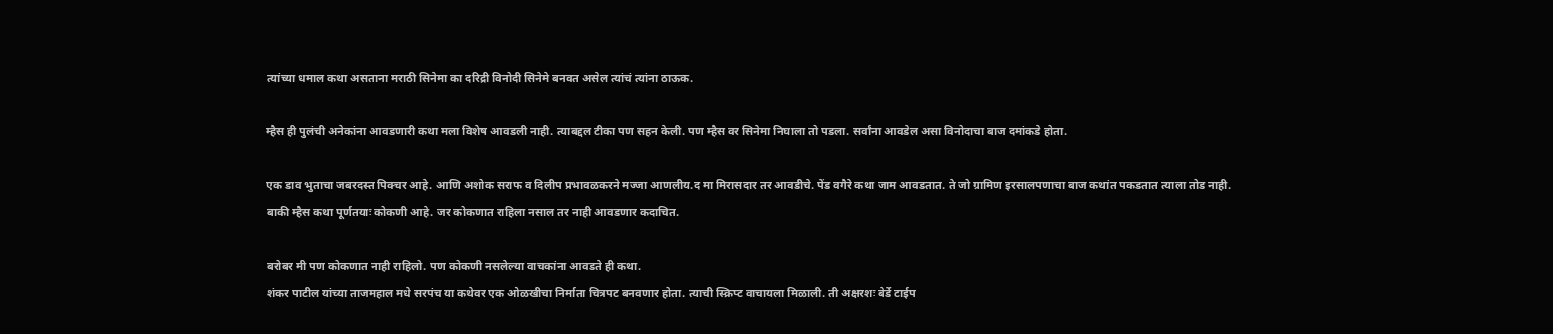त्यांच्या धमाल कथा असताना मराठी सिनेमा का दरिद्री विनोदी सिनेमे बनवत असेल त्यांचं त्यांना ठाऊक.

म्हैस ही पुलंची अनेकांना आवडणारी कथा मला विशेष आवडली नाही. त्याबद्दल टीका पण सहन केली. पण म्हैस वर सिनेमा निघाला तो पडला. सर्वांना आवडेल असा विनोदाचा बाज दमांकडे होता.

एक डाव भुताचा जबरदस्त पिक्चर आहे. आणि अशोक सराफ व दिलीप प्रभावळकरने मज्जा आणलीय.द मा मिरासदार तर आवडीचे. पेंड वगैरे कथा जाम आवडतात. ते जो ग्रामिण इरसालपणाचा बाज कथांत पकडतात त्याला तोड नाही.
बाकी म्हैस कथा पूर्णतयाः कोकणी आहे. जर कोकणात राहिला नसाल तर नाही आवडणार कदाचित.

बरोबर मी पण कोकणात नाही राहिलो. पण कोकणी नसलेल्या वाचकांना आवडते ही कथा.
शंकर पाटील यांच्या ताजमहाल मधे सरपंच या कथेवर एक ओळखीचा निर्माता चित्रपट बनवणार होता. त्याची स्क्रिप्ट वाचायला मिळाली. ती अक्षरशः बेर्डे टाईप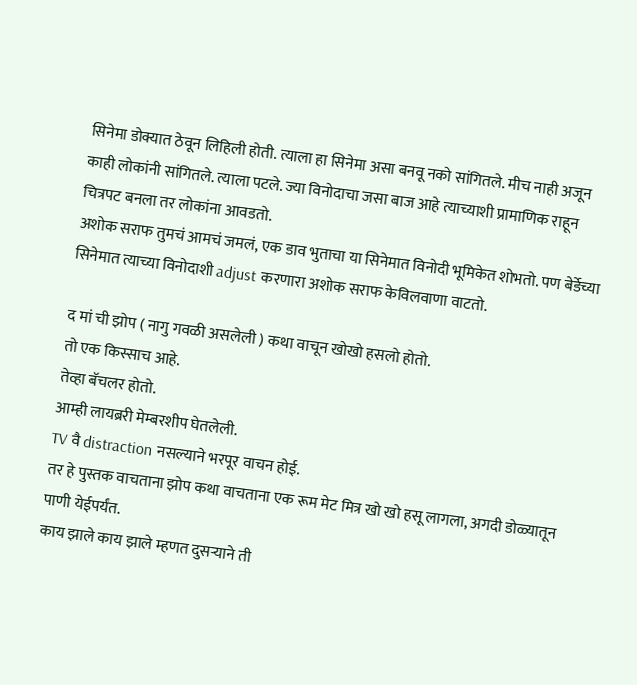सिनेमा डोक्यात ठेवून लिहिली होती. त्याला हा सिनेमा असा बनवू नको सांगितले. मीच नाही अजून काही लोकांनी सांगितले. त्याला पटले. ज्या विनोदाचा जसा बाज आहे त्याच्याशी प्रामाणिक राहून चित्रपट बनला तर लोकांना आवडतो.
अशोक सराफ तुमचं आमचं जमलं, एक डाव भुताचा या सिनेमात विनोदी भूमिकेत शोभतो. पण बेर्डेच्या सिनेमात त्याच्या विनोदाशी adjust करणारा अशोक सराफ केविलवाणा वाटतो.

द मां ची झोप ( नागु गवळी असलेली ) कथा वाचून खोखो हसलो होतो.
तो एक किस्साच आहे.
तेव्हा बॅचलर होतो.
आम्ही लायब्ररी मेम्बरशीप घेतलेली.
TV वै distraction नसल्याने भरपूर वाचन होई.
तर हे पुस्तक वाचताना झोप कथा वाचताना एक रूम मेट मित्र खो खो हसू लागला, अगदी डोळ्यातून पाणी येईपर्यंत.
काय झाले काय झाले म्हणत दुसऱ्याने ती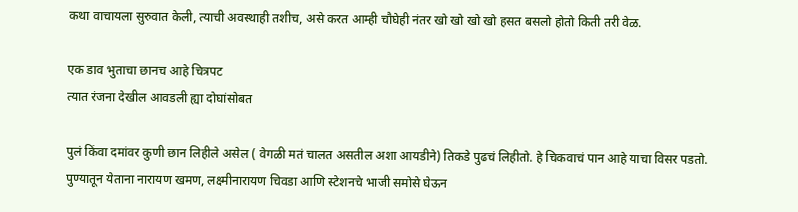कथा वाचायला सुरुवात केली, त्याची अवस्थाही तशीच, असे करत आम्ही चौघेही नंतर खो खो खो खो हसत बसलो होतो किती तरी वेळ.

एक डाव भुताचा छानच आहे चित्रपट
त्यात रंजना देखील आवडली ह्या दोघांसोबत

पुलं किंवा दमांवर कुणी छान लिहीले असेल ( वेगळी मतं चालत असतील अशा आयडीने) तिकडे पुढचं लिहीतो. हे चिकवाचं पान आहे याचा विसर पडतो.
पुण्यातून येताना नारायण खमण, लक्ष्मीनारायण चिवडा आणि स्टेशनचे भाजी समोसे घेऊन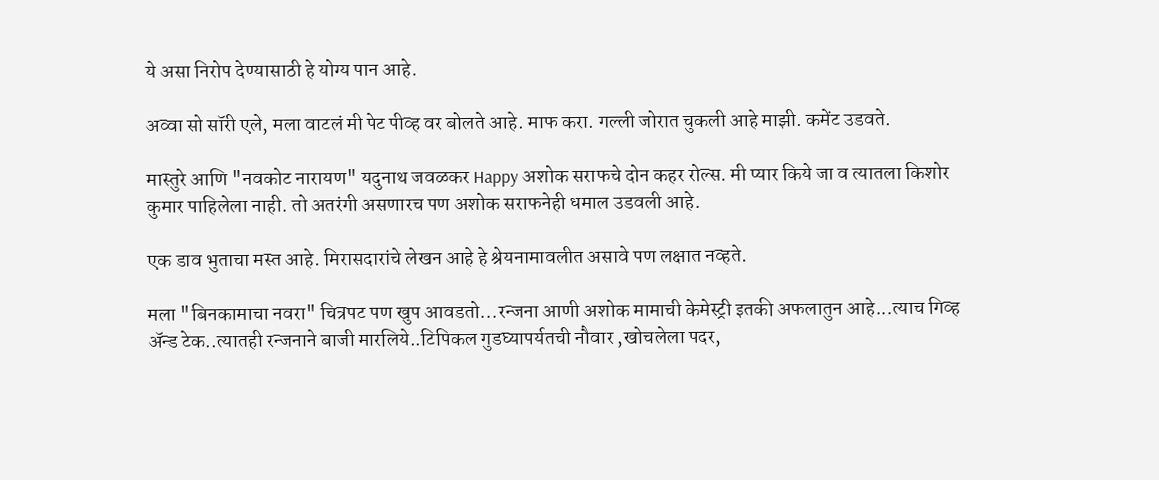ये असा निरोप देण्यासाठी हे योग्य पान आहे.

अव्वा सो सॉरी एले, मला वाटलं मी पेट पीव्ह वर बोलते आहे. माफ करा. गल्ली जोरात चुकली आहे माझी. कमेंट उडवते.

मास्तुरे आणि "नवकोट नारायण" यदुनाथ जवळकर Happy अशोक सराफचे दोन कहर रोल्स. मी प्यार किये जा व त्यातला किशोर कुमार पाहिलेला नाही. तो अतरंगी असणारच पण अशोक सराफनेही धमाल उडवली आहे.

एक डाव भुताचा मस्त आहे. मिरासदारांचे लेखन आहे हे श्रेयनामावलीत असावे पण लक्षात नव्हते.

मला "बिनकामाचा नवरा" चित्रपट पण खुप आवडतो...रन्जना आणी अशोक मामाची केमेस्ट्री इतकी अफलातुन आहे...त्याच गिव्ह अ‍ॅन्ड टेक..त्यातही रन्जनाने बाजी मारलिये..टिपिकल गुडघ्यापर्यतची नौवार ,खोचलेला पदर,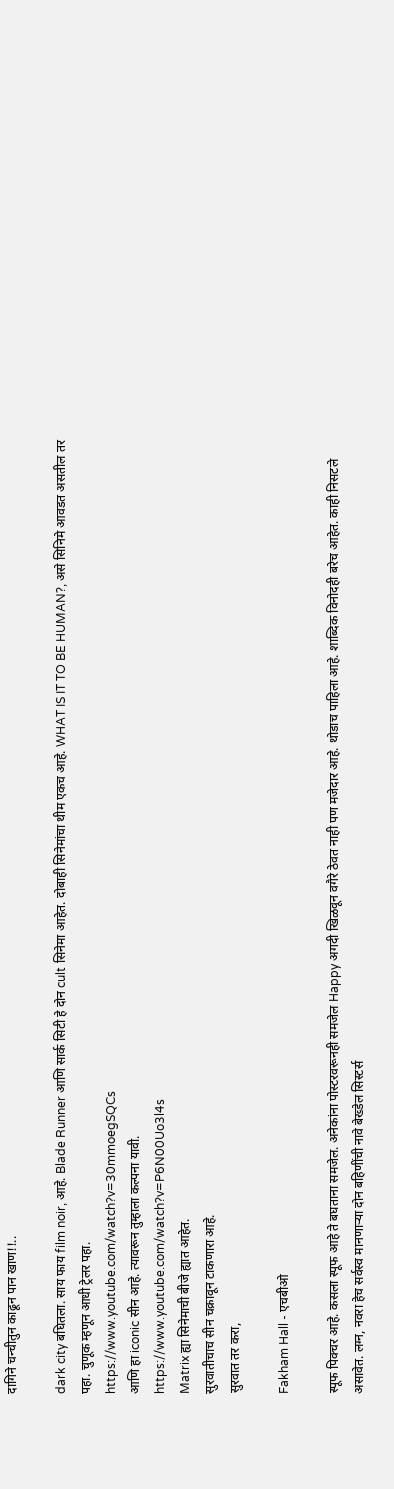दागिने चन्चीतुन काढून पान खाण!!..

dark city बघितला. साय फाय film noir, आहे. Blade Runner आणि सार्क सिटी हे दोन cult सिनेमा आहेत. दोबाही सिनेमांचा थीम एकच आहे. WHAT IS IT TO BE HUMAN?, असे सिनिमे आवडत असतील तर पहा. चुणूक म्हणून आधी ट्रेलर पहा.
https://www.youtube.com/watch?v=30mmoegSQCs
आणि हा iconic सीन आहे. त्यावरून तुम्हाला कल्पना यावी.
https://www.youtube.com/watch?v=P6N00Uo3l4s
Matrix ह्या सिनेमाची बीजे ह्यात आहेत.
सुरवातीचाच सीन चक्रावून टाकणारा आहे.
सुरवात तर करा,

Fakham Hall - एचबीओ

स्पूफ पिक्चर आहे. कसला स्पूफ आहे ते बघताना समजेल. अनेकांना पोस्टरवरूनही समजेल Happy अगदी खिळवून वगैरे ठेवत नाही पण मजेदार आहे. थोडाच पाहिला आहे. शाब्दिक विनोदही बरेच आहेत. काही निसटले असावेत. लग्न, नवरा हेच सर्वस्व मानणार्‍या दोन बहिणींची नावे बेख्डेल सिस्टर्स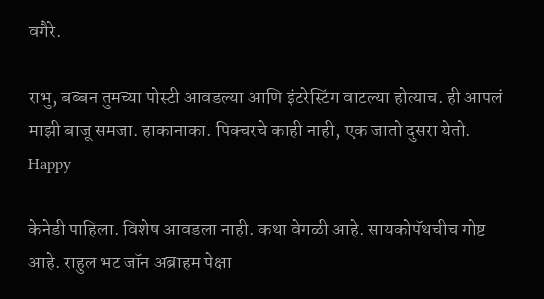वगैरे.

राभु, बब्बन तुमच्या पोस्टी आवडल्या आणि इंटरेस्टिंग वाटल्या होत्याच. ही आपलं माझी बाजू समजा. हाकानाका. पिक्चरचे काही नाही, एक जातो दुसरा येतो. Happy

केनेडी पाहिला. विशेष आवडला नाही. कथा वेगळी आहे. सायकोपॅथचीच गोष्ट आहे. राहुल भट जॉन अब्राहम पेक्षा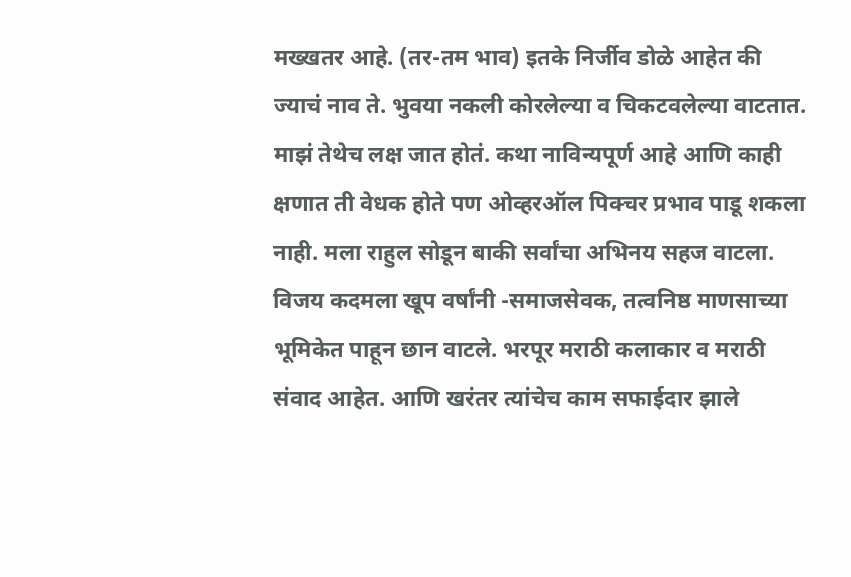मख्खतर आहे. (तर-तम भाव) इतके निर्जीव डोळे आहेत की ज्याचं नाव ते. भुवया नकली कोरलेल्या व चिकटवलेल्या वाटतात. माझं तेथेच लक्ष जात होतं. कथा नाविन्यपूर्ण आहे आणि काही क्षणात ती वेधक होते पण ओव्हरऑल पिक्चर प्रभाव पाडू शकला नाही. मला राहुल सोडून बाकी सर्वांचा अभिनय सहज वाटला. विजय कदमला खूप वर्षांनी -समाजसेवक, तत्वनिष्ठ माणसाच्या भूमिकेत पाहून छान वाटले. भरपूर मराठी कलाकार व मराठी संवाद आहेत. आणि खरंतर त्यांचेच काम सफाईदार झाले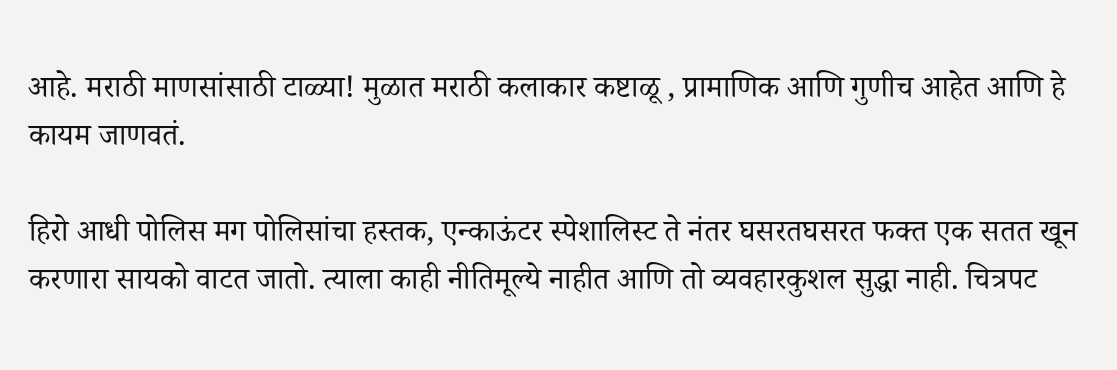आहे. मराठी माणसांसाठी टाळ्या! मुळात मराठी कलाकार कष्टाळू , प्रामाणिक आणि गुणीच आहेत आणि हे कायम जाणवतं.

हिरो आधी पोलिस मग पोलिसांचा हस्तक, एन्काऊंटर स्पेशालिस्ट ते नंतर घसरतघसरत फक्त एक सतत खून करणारा सायको वाटत जातो. त्याला काही नीतिमूल्ये नाहीत आणि तो व्यवहारकुशल सुद्धा नाही. चित्रपट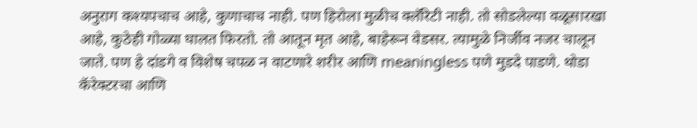अनुराग कश्यपचाच आहे, कुणाचाच नाही. पण हिरोला मुळीच क्लॅरिटी नाही. तो सोडलेल्या वळूसारखा आहे, कुठेही गोळ्या घालत फिरतो. तो आतून मृत आहे, बाहेरून वेडसर. त्यामुळे निर्जीव नजर चालून जाते. पण हे दांडगे व विशेष चपळ न वाटणारे शरीर आणि meaningless पणे मुडदे पाडणे. थोडा कॅरेक्टरचा आणि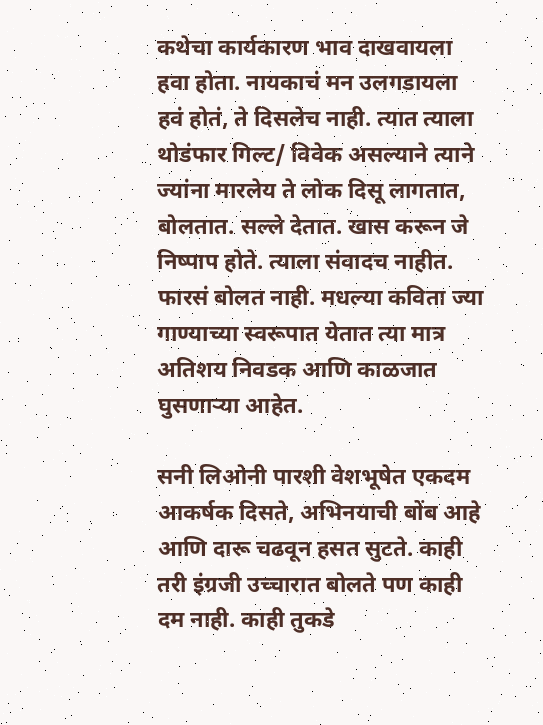कथेचा कार्यकारण भाव दाखवायला हवा होता. नायकाचं मन उलगडायला हवं होतं, ते दिसलेच नाही. त्यात त्याला थोडंफार गिल्ट/ विवेक असल्याने त्याने ज्यांना मारलेय ते लोक दिसू लागतात, बोलतात. सल्ले देतात. खास करून जे निष्पाप होते. त्याला संवादच नाहीत. फारसं बोलत नाही. मधल्या कविता ज्या गाण्याच्या स्वरूपात येतात त्या मात्र अतिशय निवडक आणि काळजात घुसणाऱ्या आहेत.

सनी लिओनी पारशी वेशभूषेत एकदम आकर्षक दिसते, अभिनयाची बोंब आहे आणि दारू चढवून हसत सुटते. काही तरी इंग्रजी उच्चारात बोलते पण काही दम नाही. काही तुकडे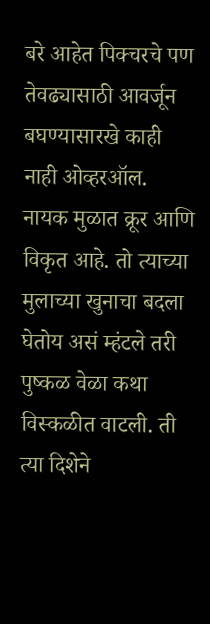बरे आहेत पिक्चरचे पण तेवढ्यासाठी आवर्जून बघण्यासारखे काही नाही ओव्हरऑल. नायक मुळात क्रूर आणि विकृत आहे. तो त्याच्या मुलाच्या खुनाचा बदला घेतोय असं म्हंटले तरी पुष्कळ वेळा कथा विस्कळीत वाटली. ती त्या दिशेने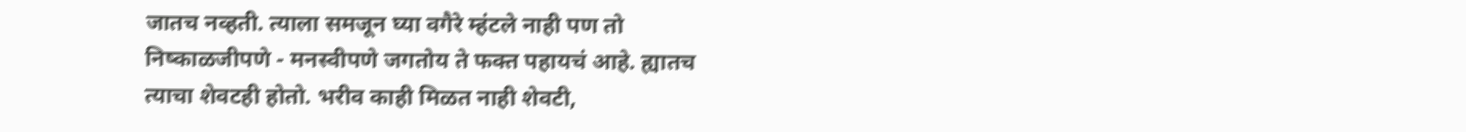जातच नव्हती. त्याला समजून घ्या वगैरे म्हंटले नाही पण तो निष्काळजीपणे - मनस्वीपणे जगतोय ते फक्त पहायचं आहे. ह्यातच त्याचा शेवटही होतो. भरीव काही मिळत नाही शेवटी,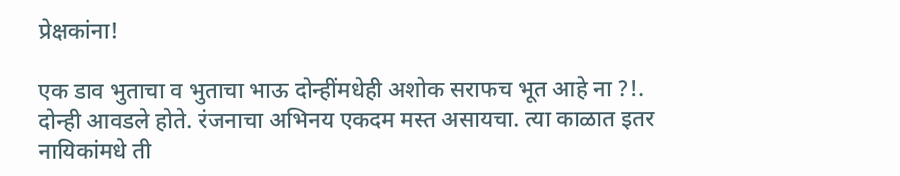प्रेक्षकांना!

एक डाव भुताचा व भुताचा भाऊ दोन्हींमधेही अशोक सराफच भूत आहे ना ?!. दोन्ही आवडले होते. रंजनाचा अभिनय एकदम मस्त असायचा. त्या काळात इतर नायिकांमधे ती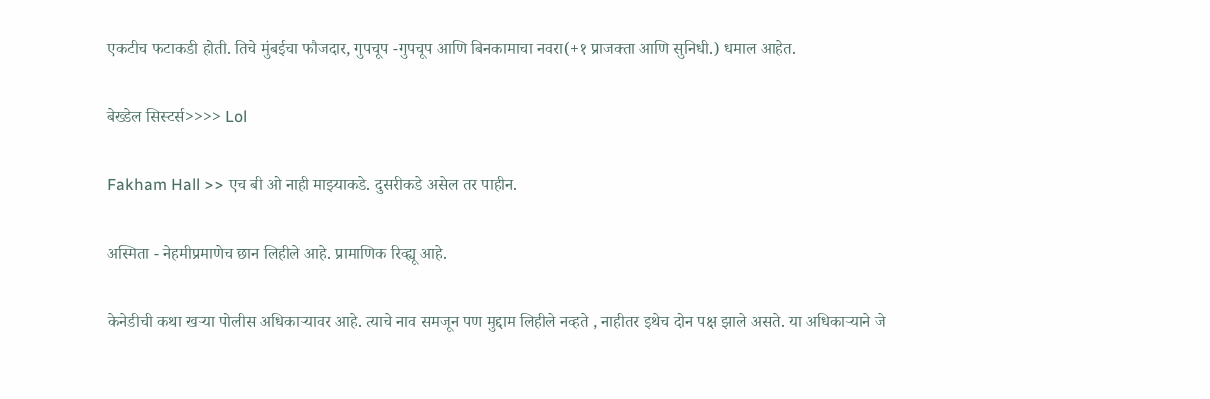एकटीच फटाकडी होती. तिचे मुंबईचा फौजदार, गुपचूप -गुपचूप आणि बिनकामाचा नवरा(+१ प्राजक्ता आणि सुनिधी.) धमाल आहेत.

बेख्डेल सिस्टर्स>>>> Lol

Fakham Hall >> एच बी ओ नाही माझ्याकडे. दुसरीकडे असेल तर पाहीन.

अस्मिता - नेहमीप्रमाणेच छान लिहीले आहे. प्रामाणिक रिव्ह्यू आहे.

केनेडीची कथा खर्‍या पोलीस अधिकार्‍यावर आहे. त्याचे नाव समजून पण मुद्दाम लिहीले नव्हते , नाहीतर इथेच दोन पक्ष झाले असते. या अधिकार्‍याने जे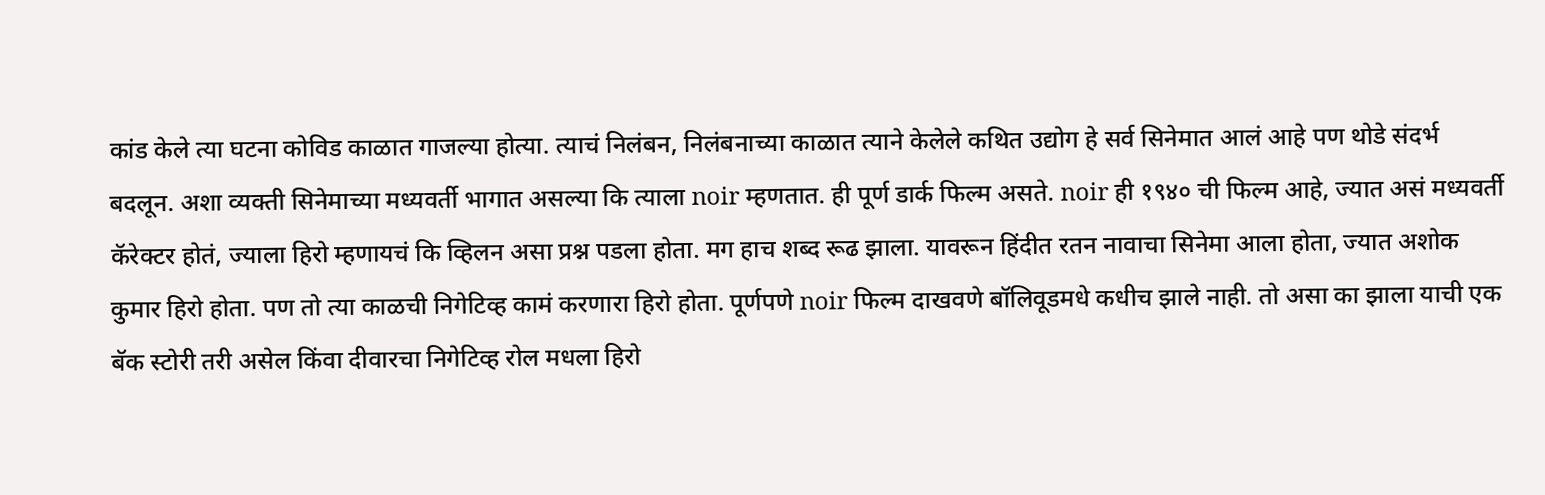कांड केले त्या घटना कोविड काळात गाजल्या होत्या. त्याचं निलंबन, निलंबनाच्या काळात त्याने केलेले कथित उद्योग हे सर्व सिनेमात आलं आहे पण थोडे संदर्भ बदलून. अशा व्यक्ती सिनेमाच्या मध्यवर्ती भागात असल्या कि त्याला noir म्हणतात. ही पूर्ण डार्क फिल्म असते. noir ही १९४० ची फिल्म आहे, ज्यात असं मध्यवर्ती कॅरेक्टर होतं, ज्याला हिरो म्हणायचं कि व्हिलन असा प्रश्न पडला होता. मग हाच शब्द रूढ झाला. यावरून हिंदीत रतन नावाचा सिनेमा आला होता, ज्यात अशोक कुमार हिरो होता. पण तो त्या काळची निगेटिव्ह कामं करणारा हिरो होता. पूर्णपणे noir फिल्म दाखवणे बॉलिवूडमधे कधीच झाले नाही. तो असा का झाला याची एक बॅक स्टोरी तरी असेल किंवा दीवारचा निगेटिव्ह रोल मधला हिरो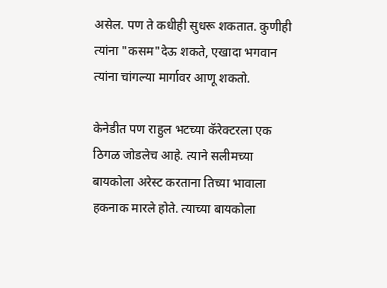असेल. पण ते कधीही सुधरू शकतात. कुणीही त्यांना "कसम"देऊ शकते, एखादा भगवान त्यांना चांगल्या मार्गावर आणू शकतो.

केनेडीत पण राहुल भटच्या कॅरेक्टरला एक ठिगळ जोडलेच आहे. त्याने सलीमच्या बायकोला अरेस्ट करताना तिच्या भावाला हकनाक मारले होते. त्याच्या बायकोला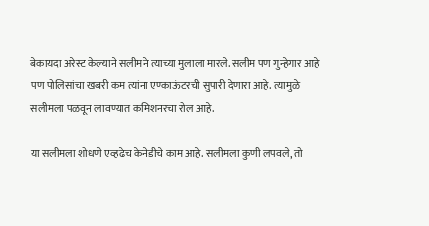बेकायदा अरेस्ट केल्याने सलीमने त्याच्या मुलाला मारले. सलीम पण गुन्हेगार आहे पण पोलिसांचा खबरी कम त्यांना एण्काऊंटरची सुपारी देणारा आहे. त्यामुळे सलीमला पळवून लावण्यात कमिशनरचा रोल आहे.

या सलीमला शोधणे एव्हढेच केनेडीचे काम आहे. सलीमला कुणी लपवले, तो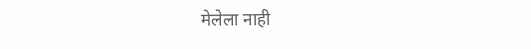मेलेला नाही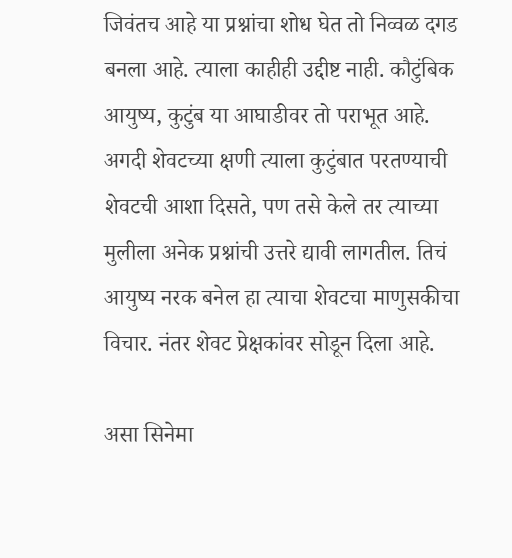जिवंतच आहे या प्रश्नांचा शोध घेत तो निव्वळ दगड बनला आहे. त्याला काहीही उद्दीष्ट नाही. कौटुंबिक आयुष्य, कुटुंब या आघाडीवर तो पराभूत आहे. अगदी शेवटच्या क्षणी त्याला कुटुंबात परतण्याची शेवटची आशा दिसते, पण तसे केले तर त्याच्या मुलीला अनेक प्रश्नांची उत्तरे द्यावी लागतील. तिचं आयुष्य नरक बनेल हा त्याचा शेवटचा माणुसकीचा विचार. नंतर शेवट प्रेक्षकांवर सोडून दिला आहे.

असा सिनेमा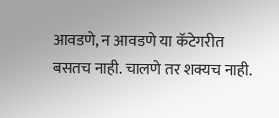आवडणे, न आवडणे या कॅटेगरीत बसतच नाही. चालणे तर शक्यच नाही.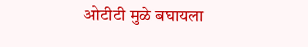ओटीटी मुळे बघायला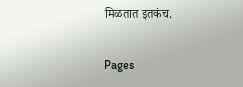मिळतात इतकंच.

Pages